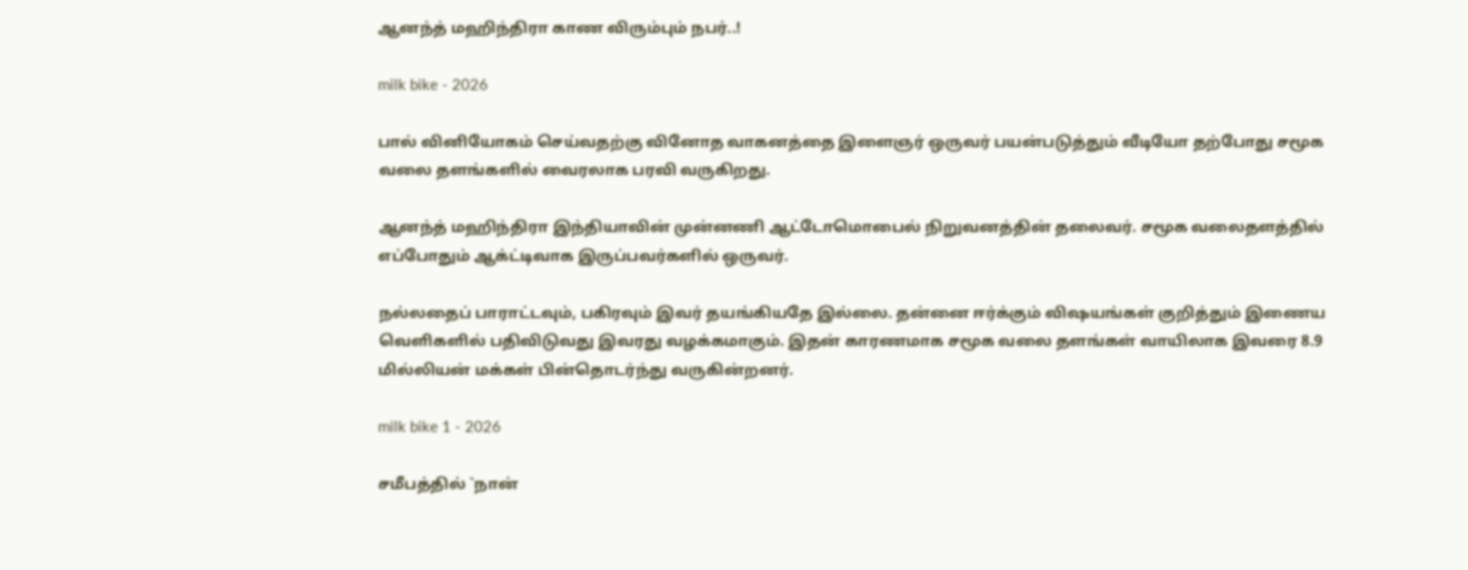ஆனந்த் மஹிந்திரா காண விரும்பும் நபர்..!

milk bike - 2026

பால் வினியோகம் செய்வதற்கு வினோத வாகனத்தை இளைஞர் ஒருவர் பயன்படுத்தும் வீடியோ தற்போது சமூக வலை தளங்களில் வைரலாக பரவி வருகிறது.

ஆனந்த் மஹிந்திரா இந்தியாவின் முன்னணி ஆட்டோமொபைல் நிறுவனத்தின் தலைவர். சமூக வலைதளத்தில் எப்போதும் ஆக்ட்டிவாக இருப்பவர்களில் ஒருவர்.

நல்லதைப் பாராட்டவும், பகிரவும் இவர் தயங்கியதே இல்லை. தன்னை ஈர்க்கும் விஷயங்கள் குறித்தும் இணைய வெளிகளில் பதிவிடுவது இவரது வழக்கமாகும். இதன் காரணமாக சமூக வலை தளங்கள் வாயிலாக இவரை 8.9 மில்லியன் மக்கள் பின்தொடர்ந்து வருகின்றனர்.

milk bike 1 - 2026

சமீபத்தில் `நான்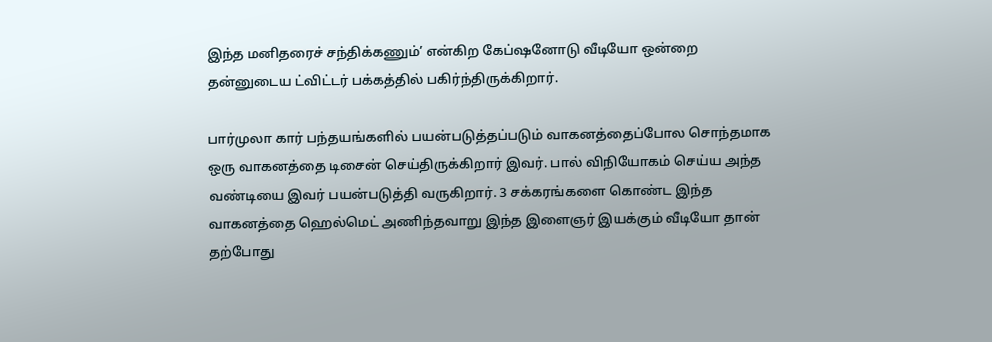இந்த மனிதரைச் சந்திக்கணும்’ என்கிற கேப்ஷனோடு வீடியோ ஒன்றை தன்னுடைய ட்விட்டர் பக்கத்தில் பகிர்ந்திருக்கிறார்.

பார்முலா கார் பந்தயங்களில் பயன்படுத்தப்படும் வாகனத்தைப்போல சொந்தமாக ஒரு வாகனத்தை டிசைன் செய்திருக்கிறார் இவர். பால் விநியோகம் செய்ய அந்த வண்டியை இவர் பயன்படுத்தி வருகிறார். 3 சக்கரங்களை கொண்ட இந்த வாகனத்தை ஹெல்மெட் அணிந்தவாறு இந்த இளைஞர் இயக்கும் வீடியோ தான் தற்போது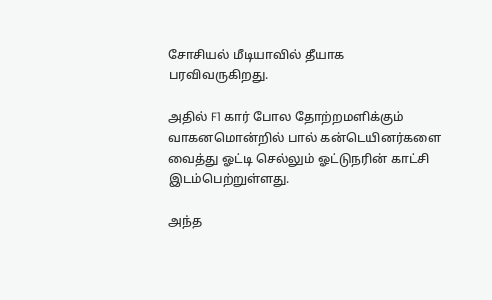சோசியல் மீடியாவில் தீயாக பரவிவருகிறது.

அதில் F1 கார் போல தோற்றமளிக்கும் வாகனமொன்றில் பால் கன்டெயினர்களை வைத்து ஓட்டி செல்லும் ஓட்டுநரின் காட்சி இடம்பெற்றுள்ளது.

அந்த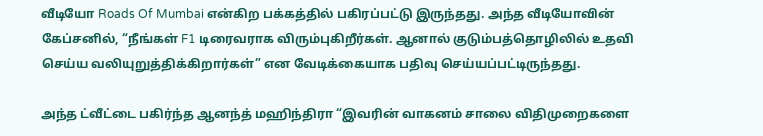வீடியோ Roads Of Mumbai என்கிற பக்கத்தில் பகிரப்பட்டு இருந்தது. அந்த வீடியோவின் கேப்சனில், “நீங்கள் F1 டிரைவராக விரும்புகிறீர்கள். ஆனால் குடும்பத்தொழிலில் உதவி செய்ய வலியுறுத்திக்கிறார்கள்” என வேடிக்கையாக பதிவு செய்யப்பட்டிருந்தது.

அந்த ட்வீட்டை பகிர்ந்த ஆனந்த் மஹிந்திரா “இவரின் வாகனம் சாலை விதிமுறைகளை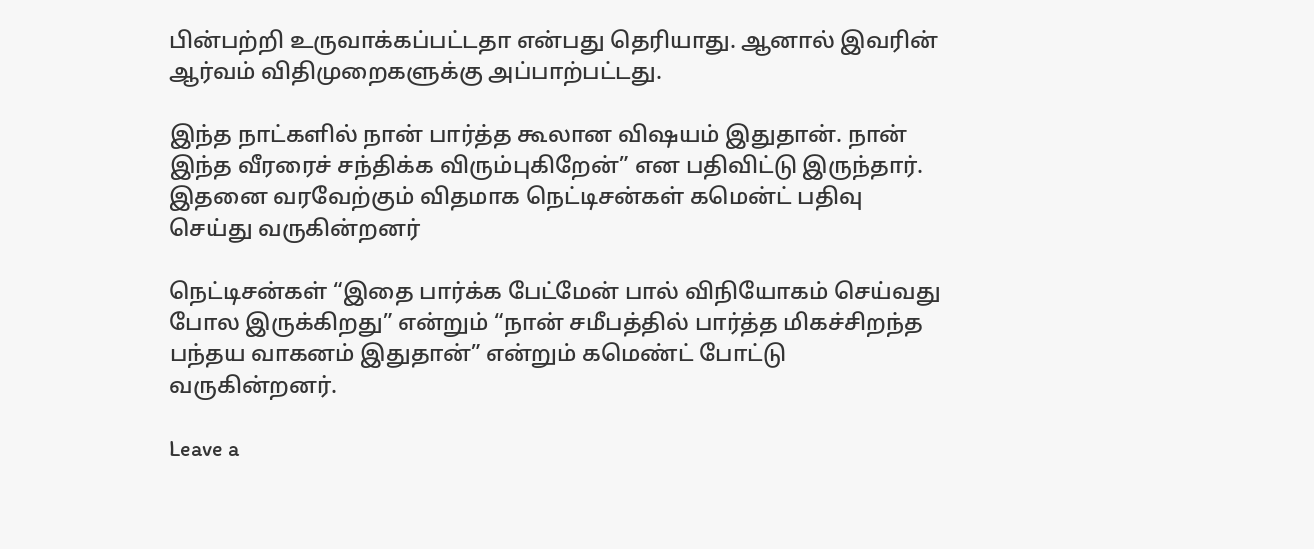பின்பற்றி உருவாக்கப்பட்டதா என்பது தெரியாது. ஆனால் இவரின் ஆர்வம் விதிமுறைகளுக்கு அப்பாற்பட்டது.

இந்த நாட்களில் நான் பார்த்த கூலான விஷயம் இதுதான். நான் இந்த வீரரைச் சந்திக்க விரும்புகிறேன்” என பதிவிட்டு இருந்தார். இதனை வரவேற்கும் விதமாக நெட்டிசன்கள் கமென்ட் பதிவு செய்து வருகின்றனர்

நெட்டிசன்கள் “இதை பார்க்க பேட்மேன் பால் விநியோகம் செய்வது போல இருக்கிறது” என்றும் “நான் சமீபத்தில் பார்த்த மிகச்சிறந்த பந்தய வாகனம் இதுதான்” என்றும் கமெண்ட் போட்டு வருகின்றனர்.

Leave a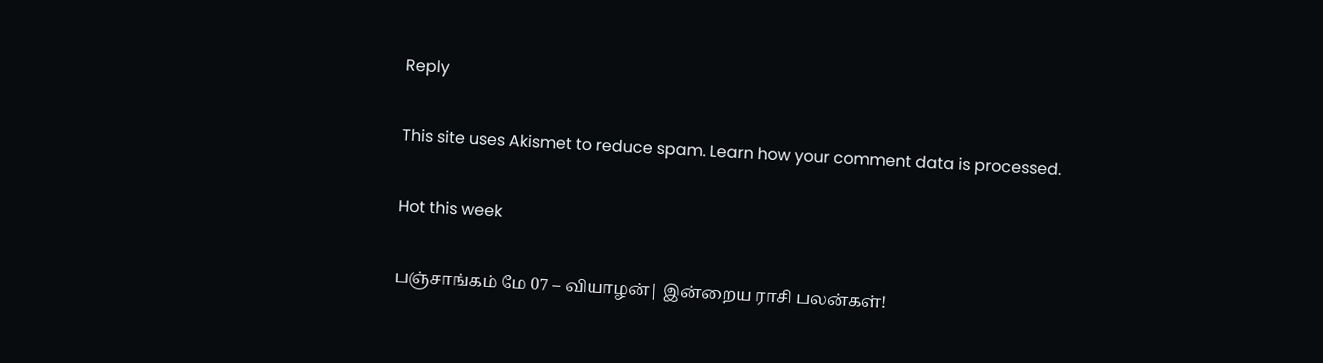Reply

This site uses Akismet to reduce spam. Learn how your comment data is processed.

Hot this week

பஞ்சாங்கம் மே 07 – வியாழன்| இன்றைய ராசி பலன்கள்!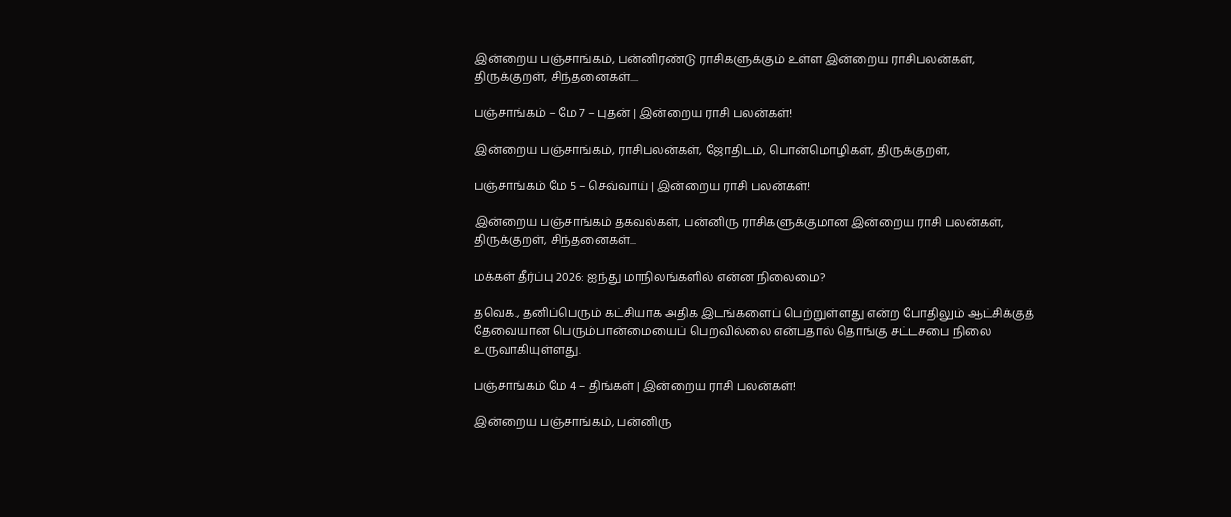இன்றைய பஞ்சாங்கம், பன்னிரண்டு ராசிகளுக்கும் உள்ள இன்றைய ராசிபலன்கள், திருக்குறள், சிந்தனைகள்....

பஞ்சாங்கம் – மே 7 – புதன் | இன்றைய ராசி பலன்கள்!

இன்றைய பஞ்சாங்கம், ராசிபலன்கள், ஜோதிடம், பொன்மொழிகள், திருக்குறள்,

பஞ்சாங்கம் மே 5 – செவ்வாய் | இன்றைய ராசி பலன்கள்!

இன்றைய பஞ்சாங்கம் தகவல்கள், பன்னிரு ராசிகளுக்குமான இன்றைய ராசி பலன்கள், திருக்குறள், சிந்தனைகள்...

மக்கள் தீர்ப்பு 2026: ஐந்து மாநிலங்களில் என்ன நிலைமை?

தவெக., தனிப்பெரும் கட்சியாக அதிக இடங்களைப் பெற்றுள்ளது என்ற போதிலும் ஆட்சிக்குத் தேவையான பெரும்பான்மையைப் பெறவில்லை என்பதால் தொங்கு சட்டசபை நிலை உருவாகியுள்ளது.

பஞ்சாங்கம் மே 4 – திங்கள் | இன்றைய ராசி பலன்கள்!

இன்றைய பஞ்சாங்கம், பன்னிரு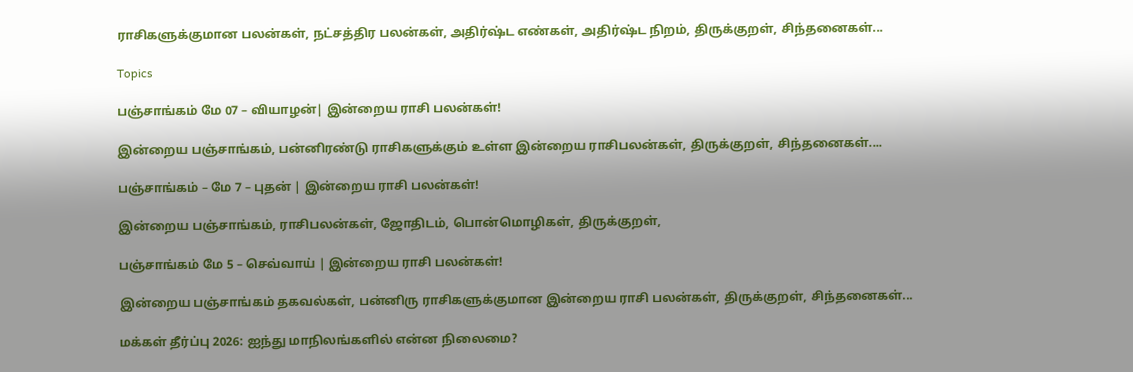ராசிகளுக்குமான பலன்கள், நட்சத்திர பலன்கள், அதிர்ஷ்ட எண்கள், அதிர்ஷ்ட நிறம், திருக்குறள், சிந்தனைகள்...

Topics

பஞ்சாங்கம் மே 07 – வியாழன்| இன்றைய ராசி பலன்கள்!

இன்றைய பஞ்சாங்கம், பன்னிரண்டு ராசிகளுக்கும் உள்ள இன்றைய ராசிபலன்கள், திருக்குறள், சிந்தனைகள்....

பஞ்சாங்கம் – மே 7 – புதன் | இன்றைய ராசி பலன்கள்!

இன்றைய பஞ்சாங்கம், ராசிபலன்கள், ஜோதிடம், பொன்மொழிகள், திருக்குறள்,

பஞ்சாங்கம் மே 5 – செவ்வாய் | இன்றைய ராசி பலன்கள்!

இன்றைய பஞ்சாங்கம் தகவல்கள், பன்னிரு ராசிகளுக்குமான இன்றைய ராசி பலன்கள், திருக்குறள், சிந்தனைகள்...

மக்கள் தீர்ப்பு 2026: ஐந்து மாநிலங்களில் என்ன நிலைமை?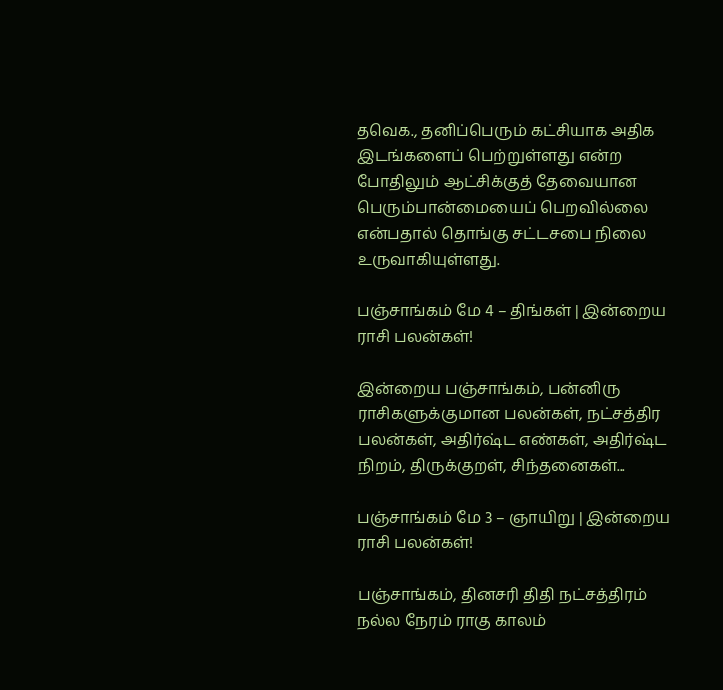தவெக., தனிப்பெரும் கட்சியாக அதிக இடங்களைப் பெற்றுள்ளது என்ற போதிலும் ஆட்சிக்குத் தேவையான பெரும்பான்மையைப் பெறவில்லை என்பதால் தொங்கு சட்டசபை நிலை உருவாகியுள்ளது.

பஞ்சாங்கம் மே 4 – திங்கள் | இன்றைய ராசி பலன்கள்!

இன்றைய பஞ்சாங்கம், பன்னிரு ராசிகளுக்குமான பலன்கள், நட்சத்திர பலன்கள், அதிர்ஷ்ட எண்கள், அதிர்ஷ்ட நிறம், திருக்குறள், சிந்தனைகள்...

பஞ்சாங்கம் மே 3 – ஞாயிறு | இன்றைய ராசி பலன்கள்!

பஞ்சாங்கம், தினசரி திதி நட்சத்திரம் நல்ல நேரம் ராகு காலம்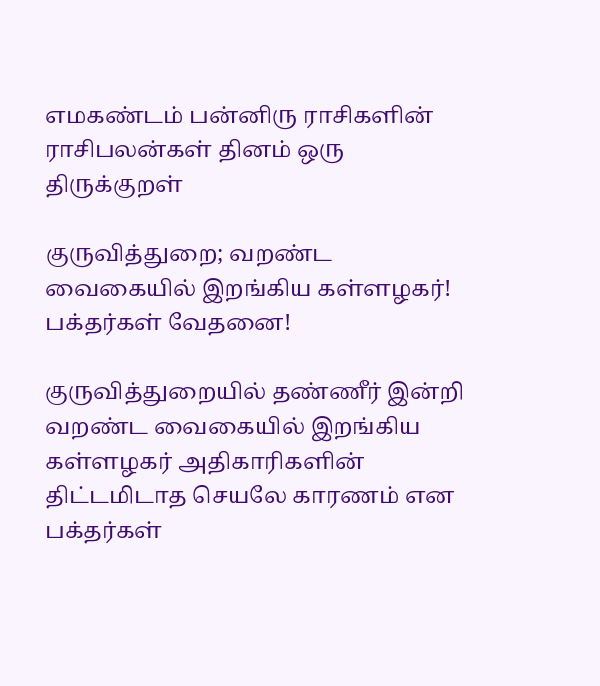எமகண்டம் பன்னிரு ராசிகளின் ராசிபலன்கள் தினம் ஒரு திருக்குறள்

குருவித்துறை; வறண்ட வைகையில் இறங்கிய கள்ளழகர்! பக்தர்கள் வேதனை!

குருவித்துறையில் தண்ணீர் இன்றி வறண்ட வைகையில் இறங்கிய கள்ளழகர் அதிகாரிகளின் திட்டமிடாத செயலே காரணம் என பக்தர்கள்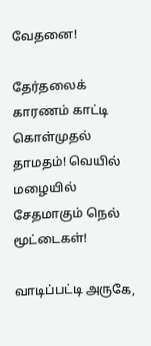வேதனை!

தேர்தலைக் காரணம் காட்டி கொள்முதல் தாமதம்! வெயில் மழையில் சேதமாகும் நெல் மூட்டைகள்!

வாடிப்பட்டி அருகே,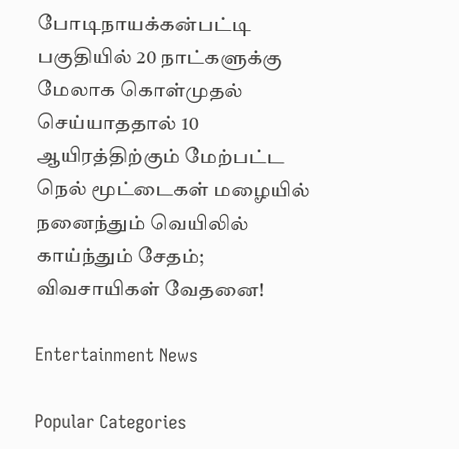போடிநாயக்கன்பட்டி பகுதியில் 20 நாட்களுக்கு மேலாக கொள்முதல் செய்யாததால் 10 ஆயிரத்திற்கும் மேற்பட்ட நெல் மூட்டைகள் மழையில் நனைந்தும் வெயிலில் காய்ந்தும் சேதம்; விவசாயிகள் வேதனை!

Entertainment News

Popular Categories